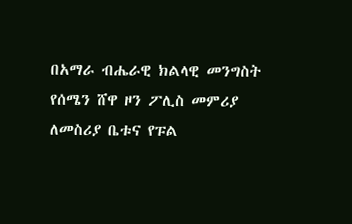በአማራ ብሔራዊ ክልላዊ መንግስት የሰሜን ሸዋ ዞን ፖሊስ መምሪያ ለመስሪያ ቤቱና የፑል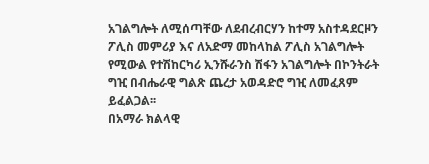አገልግሎት ለሚሰጣቸው ለደብረብርሃን ከተማ አስተዳደርዞን ፖሊስ መምሪያ እና ለአድማ መከላከል ፖሊስ አገልግሎት የሚውል የተሽከርካሪ ኢንሹራንስ ሽፋን አገልግሎት በኮንትራት ግዢ በብሔራዊ ግልጽ ጨረታ አወዳድሮ ግዢ ለመፈጸም ይፈልጋል፡፡
በአማራ ክልላዊ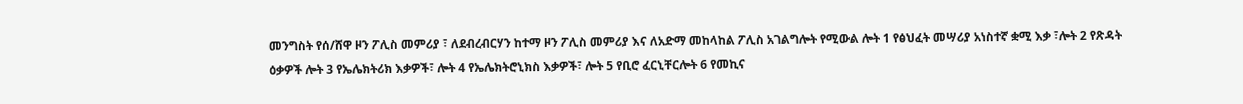መንግስት የሰ/ሸዋ ዞን ፖሊስ መምሪያ ፣ ለደብረብርሃን ከተማ ዞን ፖሊስ መምሪያ እና ለአድማ መከላከል ፖሊስ አገልግሎት የሚውል ሎት 1 የፅህፈት መሣሪያ አነስተኛ ቋሚ እቃ ፣ሎት 2 የጽዳት ዕቃዎች ሎት 3 የኤሌክትሪክ እቃዎች፣ ሎት 4 የኤሌክትሮኒክስ እቃዎች፣ ሎት 5 የቢሮ ፈርኒቸርሎት 6 የመኪና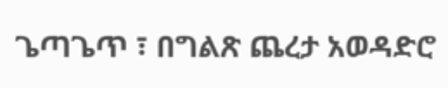ጌጣጌጥ ፣ በግልጽ ጨረታ አወዳድሮ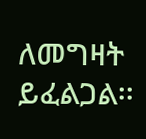ለመግዛት ይፈልጋል፡፡